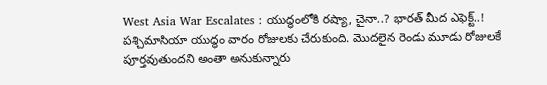West Asia War Escalates : యుద్ధంలోకి రష్యా, చైనా..? భారత్ మీద ఎఫెక్ట్..!
పశ్చిమాసియా యుద్ధం వారం రోజులకు చేరుకుంది. మొదలైన రెండు మూడు రోజులకే పూర్తవుతుందని అంతా అనుకున్నారు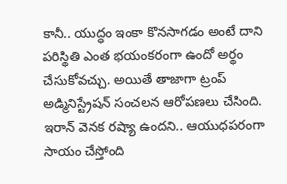కానీ.. యుద్ధం ఇంకా కొనసాగడం అంటే దాని పరిస్థితి ఎంత భయంకరంగా ఉందో అర్థం చేసుకోవచ్చు. అయితే తాజాగా ట్రంప్ అడ్మినిస్ట్రేషన్ సంచలన ఆరోపణలు చేసింది. ఇరాన్ వెనక రష్యా ఉందని.. ఆయుధపరంగా సాయం చేస్తోంది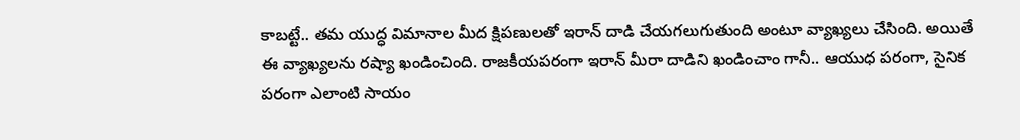కాబట్టే.. తమ యుద్ధ విమానాల మీద క్షిపణులతో ఇరాన్ దాడి చేయగలుగుతుంది అంటూ వ్యాఖ్యలు చేసింది. అయితే ఈ వ్యాఖ్యలను రష్యా ఖండించింది. రాజకీయపరంగా ఇరాన్ మీరా దాడిని ఖండించాం గానీ.. ఆయుధ పరంగా, సైనిక పరంగా ఎలాంటి సాయం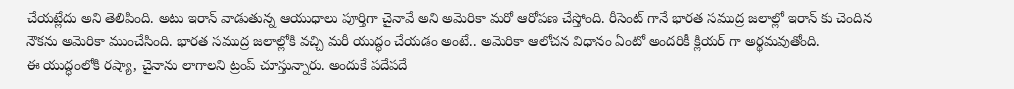చేయట్లేదు అని తెలిపింది. అటు ఇరాన్ వాడుతున్న ఆయుధాలు పూర్తిగా చైనావే అని అమెరికా మరో ఆరోపణ చేస్తోంది. రీసెంట్ గానే భారత సముద్ర జలాల్లో ఇరాన్ కు చెందిన నౌకను అమెరికా ముంచేసింది. భారత సముద్ర జలాల్లోకి వచ్చి మరీ యుద్ధం చేయడం అంటే.. అమెరికా ఆలోచన విధానం ఏంటో అందరికీ క్లియర్ గా అర్థమవుతోంది.
ఈ యుద్ధంలోకి రష్యా, చైనాను లాగాలని ట్రంప్ చూస్తున్నారు. అందుకే పదేపదే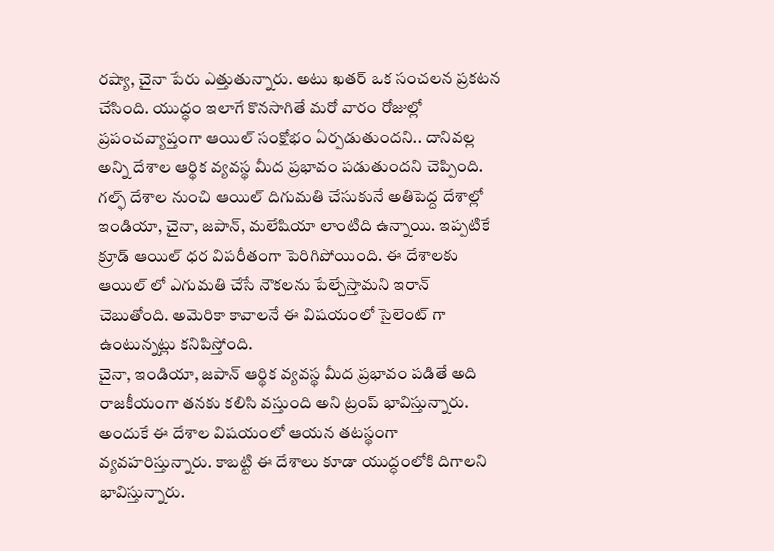రష్యా, చైనా పేరు ఎత్తుతున్నారు. అటు ఖతర్ ఒక సంచలన ప్రకటన చేసింది. యుద్ధం ఇలాగే కొనసాగితే మరో వారం రోజుల్లో ప్రపంచవ్యాప్తంగా ఆయిల్ సంక్షోభం ఏర్పడుతుందని.. దానివల్ల అన్ని దేశాల ఆర్థిక వ్యవస్థ మీద ప్రభావం పడుతుందని చెప్పింది. గల్ఫ్ దేశాల నుంచి ఆయిల్ దిగుమతి చేసుకునే అతిపెద్ద దేశాల్లో ఇండియా, చైనా, జపాన్, మలేషియా లాంటిది ఉన్నాయి. ఇప్పటికే క్రూడ్ ఆయిల్ ధర విపరీతంగా పెరిగిపోయింది. ఈ దేశాలకు ఆయిల్ లో ఎగుమతి చేసే నౌకలను పేల్చేస్తామని ఇరాన్ చెబుతోంది. అమెరికా కావాలనే ఈ విషయంలో సైలెంట్ గా ఉంటున్నట్లు కనిపిస్తోంది.
చైనా, ఇండియా, జపాన్ ఆర్థిక వ్యవస్థ మీద ప్రభావం పడితే అది రాజకీయంగా తనకు కలిసి వస్తుంది అని ట్రంప్ భావిస్తున్నారు. అందుకే ఈ దేశాల విషయంలో ఆయన తటస్థంగా వ్యవహరిస్తున్నారు. కాబట్టి ఈ దేశాలు కూడా యుద్ధంలోకి దిగాలని భావిస్తున్నారు.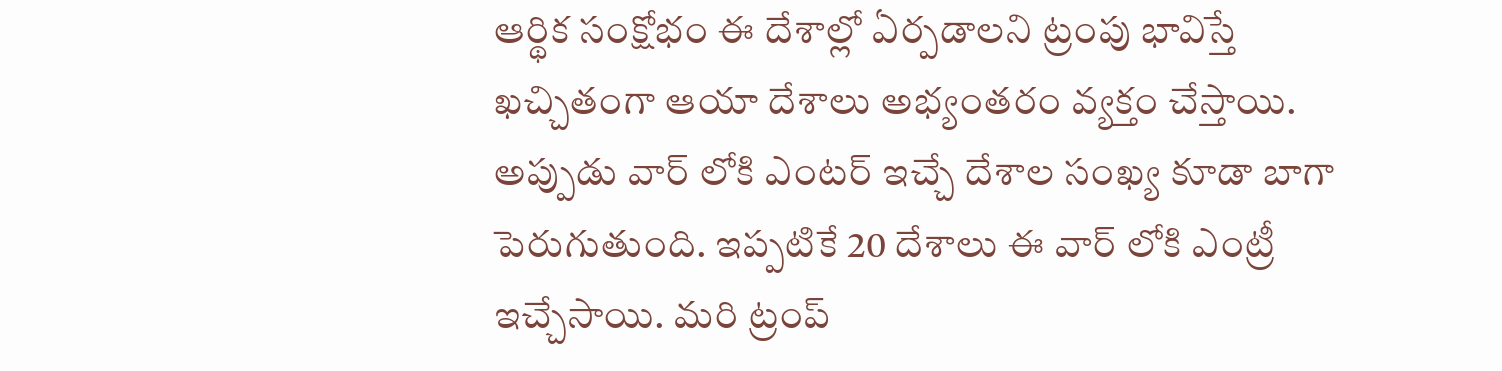ఆర్థిక సంక్షోభం ఈ దేశాల్లో ఏర్పడాలని ట్రంపు భావిస్తే ఖచ్చితంగా ఆయా దేశాలు అభ్యంతరం వ్యక్తం చేస్తాయి. అప్పుడు వార్ లోకి ఎంటర్ ఇచ్చే దేశాల సంఖ్య కూడా బాగా పెరుగుతుంది. ఇప్పటికే 20 దేశాలు ఈ వార్ లోకి ఎంట్రీ ఇచ్చేసాయి. మరి ట్రంప్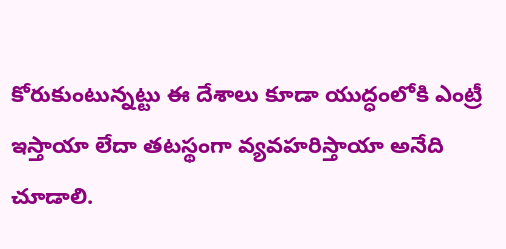కోరుకుంటున్నట్టు ఈ దేశాలు కూడా యుద్ధంలోకి ఎంట్రీ ఇస్తాయా లేదా తటస్థంగా వ్యవహరిస్తాయా అనేది చూడాలి.